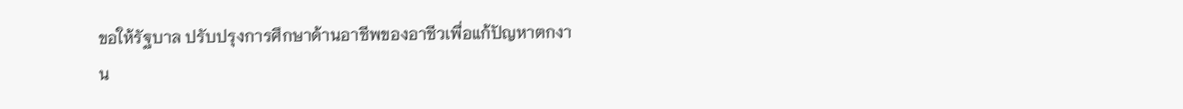ขอให้รัฐบาล ปรับปรุงการศึกษาด้านอาชีพของอาชีวเพื่อแก้ปัญหาตกงาน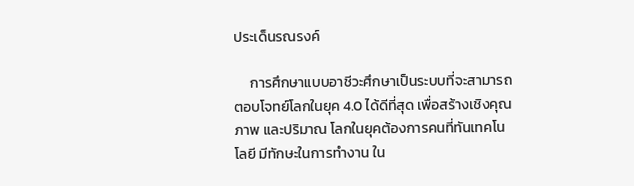ประเด็นรณรงค์

     การศึกษาแบบอาชีวะศึกษาเป็นระบบที่จะสามารถตอบโจทย์โลกในยุค 4.0 ได้ดีที่สุด เพื่อสร้างเชิงคุณภาพ และปริมาณ โลกในยุคต้องการคนที่ทันเทคโนโลยี มีทักษะในการทำงาน ใน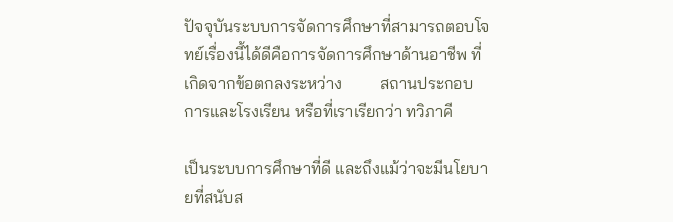ปัจจุบันระบบการจัดการศึกษาที่สามารถตอบโจทย์เรื่องนี้ได้ดีคือการจัดการศึกษาด้านอาชีพ ที่เกิดจากข้อตกลงระหว่าง         สถานประกอบการและโรงเรียน หรือที่เราเรียกว่า ทวิภาคี

เป็นระบบการศึกษาที่ดี และถึงแม้ว่าจะมีนโยบายที่สนับส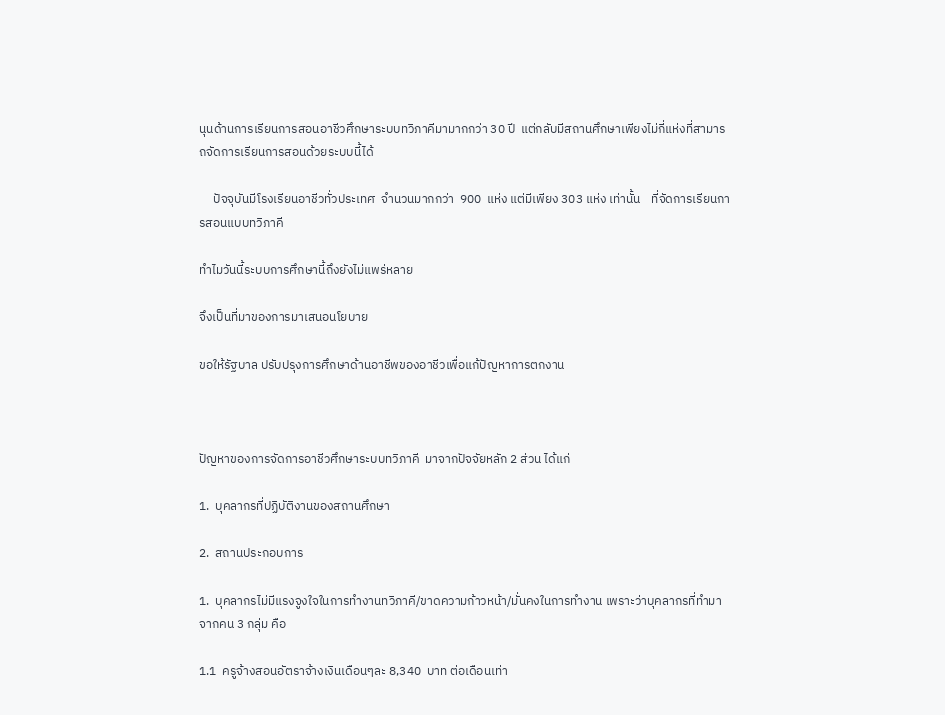นุนด้านการเรียนการสอนอาชีวศึกษาระบบทวิภาคีมามากกว่า 30 ปี  แต่กลับมีสถานศึกษาเพียงไม่กี่แห่งที่สามารถจัดการเรียนการสอนด้วยระบบนี้ได้

     ปัจจุบันมีโรงเรียนอาชีวทั่วประเทศ  จำนวนมากกว่า  900  แห่ง แต่มีเพียง 303 แห่ง เท่านั้น    ที่จัดการเรียนการสอนแบบทวิภาคี

ทำไมวันนี้ระบบการศึกษานี้ถึงยังไม่แพร่หลาย

จึงเป็นที่มาของการมาเสนอนโยบาย

ขอให้รัฐบาล ปรับปรุงการศึกษาด้านอาชีพของอาชีวเพื่อแก้ปัญหาการตกงาน



ปัญหาของการจัดการอาชีวศึกษาระบบทวิภาคี  มาจากปัจจัยหลัก 2 ส่วน ได้แก่

1.  บุคลากรที่ปฏิบัติงานของสถานศึกษา

2.  สถานประกอบการ

1.  บุคลากรไม่มีแรงจูงใจในการทำงานทวิภาคี/ขาดความก้าวหน้า/มั่นคงในการทำงาน เพราะว่าบุคลากรที่ทำมาจากคน 3 กลุ่ม คือ

1.1  ครูจ้างสอนอัตราจ้างเงินเดือนๆละ 8,340  บาท ต่อเดือนเท่า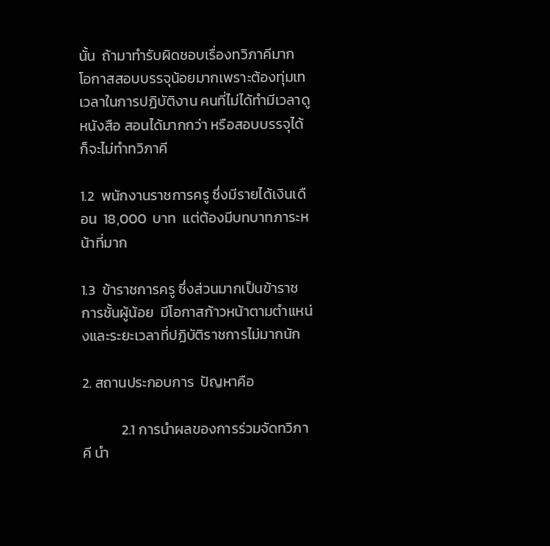นั้น  ถ้ามาทำรับผิดชอบเรื่องทวิภาคีมาก  โอกาสสอบบรรจุน้อยมากเพราะต้องทุ่มเทเวลาในการปฏิบัติงาน คนที่ไม่ได้ทำมีเวลาดูหนังสือ สอนได้มากกว่า หรือสอบบรรจุได้ก็จะไม่ทำทวิภาคี

1.2  พนักงานราชการครู ซึ่งมีรายได้เงินเดือน  18,000  บาท  แต่ต้องมีบทบาทภาระหน้าที่มาก

1.3  ข้าราชการครู ซึ่งส่วนมากเป็นข้าราชการชั้นผู้น้อย  มีโอกาสก้าวหน้าตามตำแหน่งและระยะเวลาที่ปฏิบัติราชการไม่มากนัก

2. สถานประกอบการ  ปัญหาคือ

            2.1 การนำผลของการร่วมจัดทวิภาคี นำ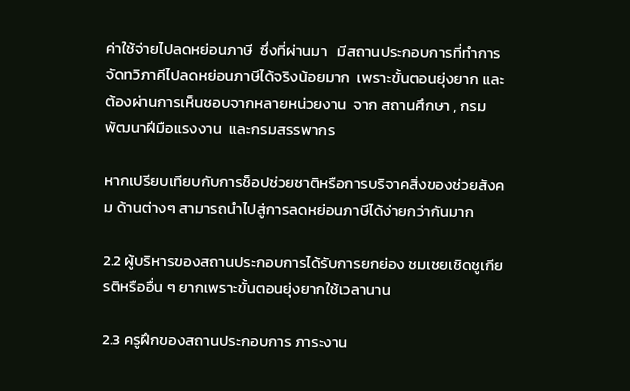ค่าใช้จ่ายไปลดหย่อนภาษี  ซึ่งที่ผ่านมา   มีสถานประกอบการที่ทำการจัดทวิภาคีไปลดหย่อนภาษีได้จริงน้อยมาก  เพราะขั้นตอนยุ่งยาก และต้องผ่านการเห็นชอบจากหลายหน่วยงาน  จาก สถานศึกษา , กรมพัฒนาฝีมือแรงงาน  และกรมสรรพากร

หากเปรียบเทียบกับการช็อปช่วยชาติหรือการบริจาคสิ่งของช่วยสังคม ด้านต่างๆ สามารถนำไปสู่การลดหย่อนภาษีได้ง่ายกว่ากันมาก

2.2 ผู้บริหารของสถานประกอบการได้รับการยกย่อง ชมเชยเชิดชูเกียรติหรืออื่น ๆ ยากเพราะขั้นตอนยุ่งยากใช้เวลานาน

2.3 ครูฝึกของสถานประกอบการ ภาระงาน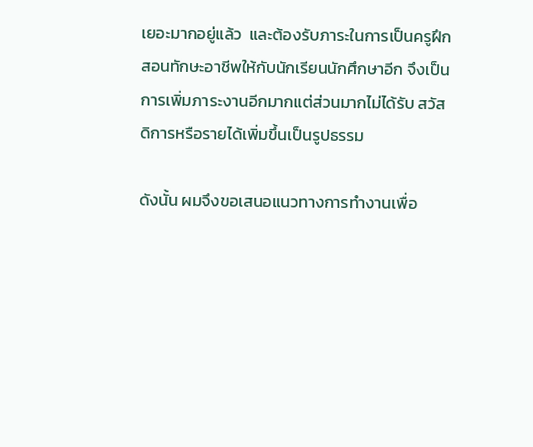เยอะมากอยู่แล้ว  และต้องรับภาระในการเป็นครูฝึกสอนทักษะอาชีพให้กับนักเรียนนักศึกษาอีก จึงเป็นการเพิ่มภาระงานอีกมากแต่ส่วนมากไม่ได้รับ สวัสดิการหรือรายได้เพิ่มขึ้นเป็นรูปธรรม

ดังนั้น ผมจึงขอเสนอแนวทางการทำงานเพื่อ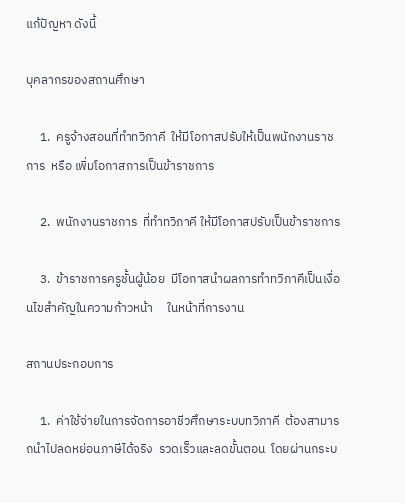แก้ปัญหา ดังนี้

บุคลากรของสถานศึกษา

     1.  ครูจ้างสอนที่ทำทวิภาคี  ให้มีโอกาสปรับให้เป็นพนักงานราชการ  หรือ เพิ่มโอกาสการเป็นข้าราชการ

     2.  พนักงานราชการ  ที่ทำทวิภาคี ให้มีโอกาสปรับเป็นข้าราชการ

     3.  ข้าราชการครูชั้นผู้น้อย  มีโอกาสนำผลการทำทวิภาคีเป็นเงื่อนไขสำคัญในความก้าวหน้า     ในหน้าที่การงาน

สถานประกอบการ

     1.  ค่าใช้จ่ายในการจัดการอาชีวศึกษาระบบทวิภาคี  ต้องสามารถนำไปลดหย่อนภาษีได้จริง  รวดเร็วและลดขั้นตอน  โดยผ่านกระบ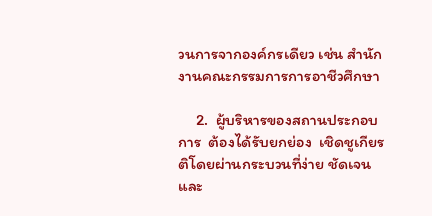วนการจากองค์กรเดียว เช่น สำนักงานคณะกรรมการการอาชีวศึกษา

     2.  ผู้บริหารของสถานประกอบการ  ต้องได้รับยกย่อง  เชิดชูเกียรติโดยผ่านกระบวนที่ง่าย ชัดเจนและ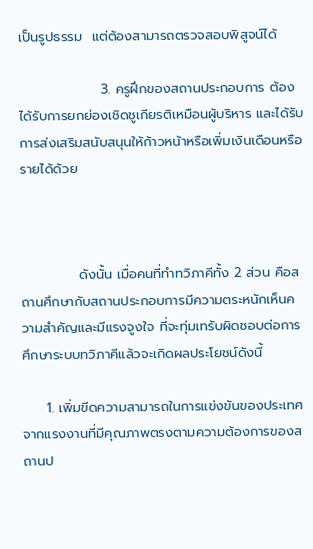เป็นรูปธรรม  แต่ต้องสามารถตรวจสอบพิสูจน์ได้

                 3. ครูฝึกของสถานประกอบการ ต้องได้รับการยกย่องเชิดชูเกียรติเหมือนผู้บริหาร และได้รับการส่งเสริมสนับสนุนให้ก้าวหน้าหรือเพิ่มเงินเดือนหรือรายได้ด้วย



            ดังนั้น เมื่อคนที่ทำทวิภาคีทั้ง 2 ส่วน คือสถานศึกษากับสถานประกอบการมีความตระหนักเห็นความสำคัญและมีแรงจูงใจ ที่จะทุ่มเทรับผิดชอบต่อการศึกษาระบบทวิภาคีแล้วจะเกิดผลประโยชน์ดังนี้

     1. เพิ่มขีดความสามารถในการแข่งขันของประเทศจากแรงงานที่มีคุณภาพตรงตามความต้องการของสถานป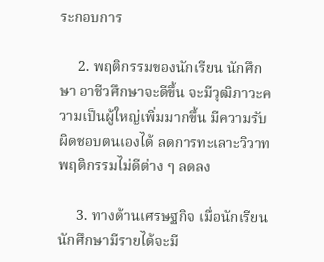ระกอบการ

     2. พฤติกรรมของนักเรียน นักศึกษา อาชีวศึกษาจะดีขึ้น จะมีวุฒิภาวะความเป็นผู้ใหญ่เพิ่มมากขึ้น มีความรับผิดชอบตนเองได้ ลดการทะเลาะวิวาท พฤติกรรมไม่ดีต่าง ๆ ลดลง

     3. ทางด้านเศรษฐกิจ เมื่อนักเรียน นักศึกษามีรายได้จะมี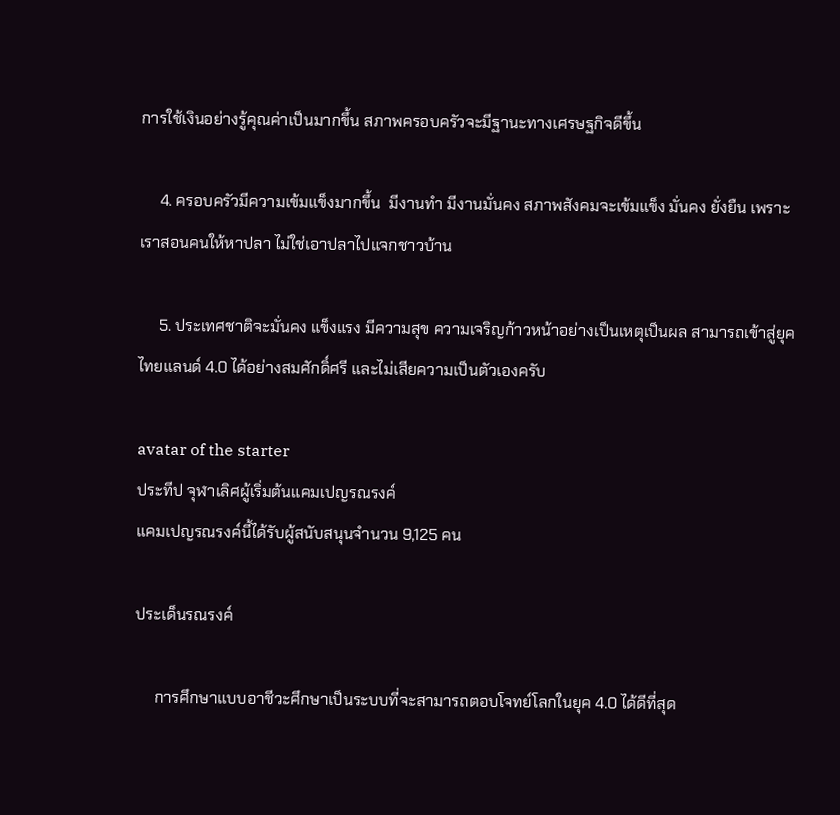การใช้เงินอย่างรู้คุณค่าเป็นมากขึ้น สภาพครอบครัวจะมีฐานะทางเศรษฐกิจดีขึ้น

     4. ครอบครัวมีความเข้มแข็งมากขึ้น  มีงานทำ มีงานมั่นคง สภาพสังคมจะเข้มแข็ง มั่นคง ยั่งยืน เพราะเราสอนคนให้หาปลา ไม่ใช่เอาปลาไปแจกชาวบ้าน

     5. ประเทศชาติจะมั่นคง แข็งแรง มีความสุข ความเจริญก้าวหน้าอย่างเป็นเหตุเป็นผล สามารถเข้าสู่ยุคไทยแลนด์ 4.0 ได้อย่างสมศักดิ์ศรี และไม่เสียความเป็นตัวเองครับ

avatar of the starter
ประทีป จุฬาเลิศผู้เริ่มต้นแคมเปญรณรงค์
แคมเปญรณรงค์นี้ได้รับผู้สนับสนุนจำนวน 9,125 คน

ประเด็นรณรงค์

     การศึกษาแบบอาชีวะศึกษาเป็นระบบที่จะสามารถตอบโจทย์โลกในยุค 4.0 ได้ดีที่สุด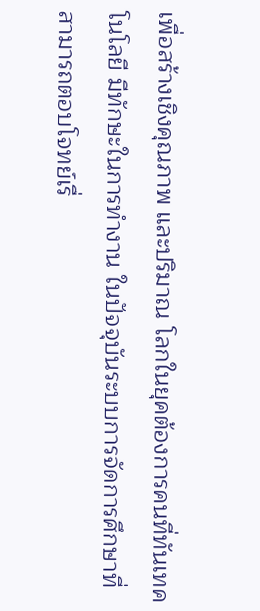เพื่อสร้างเชิงคุณภาพ และปริมาณ โลกในยุคต้องการคนที่ทันเทคโนโลยี มีทักษะในการทำงาน ในปัจจุบันระบบการจัดการศึกษาที่สามารถตอบโจทย์เรื่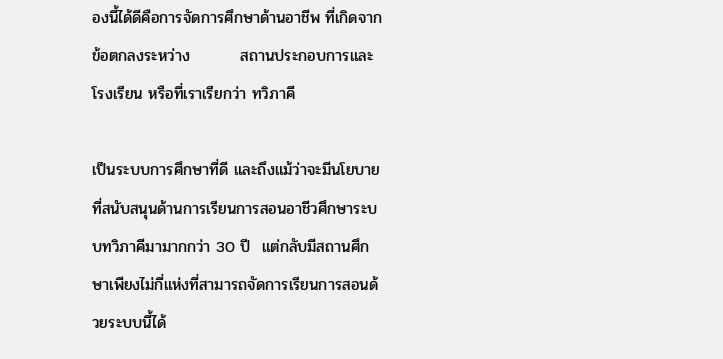องนี้ได้ดีคือการจัดการศึกษาด้านอาชีพ ที่เกิดจากข้อตกลงระหว่าง         สถานประกอบการและโรงเรียน หรือที่เราเรียกว่า ทวิภาคี

เป็นระบบการศึกษาที่ดี และถึงแม้ว่าจะมีนโยบายที่สนับสนุนด้านการเรียนการสอนอาชีวศึกษาระบบทวิภาคีมามากกว่า 30 ปี  แต่กลับมีสถานศึกษาเพียงไม่กี่แห่งที่สามารถจัดการเรียนการสอนด้วยระบบนี้ได้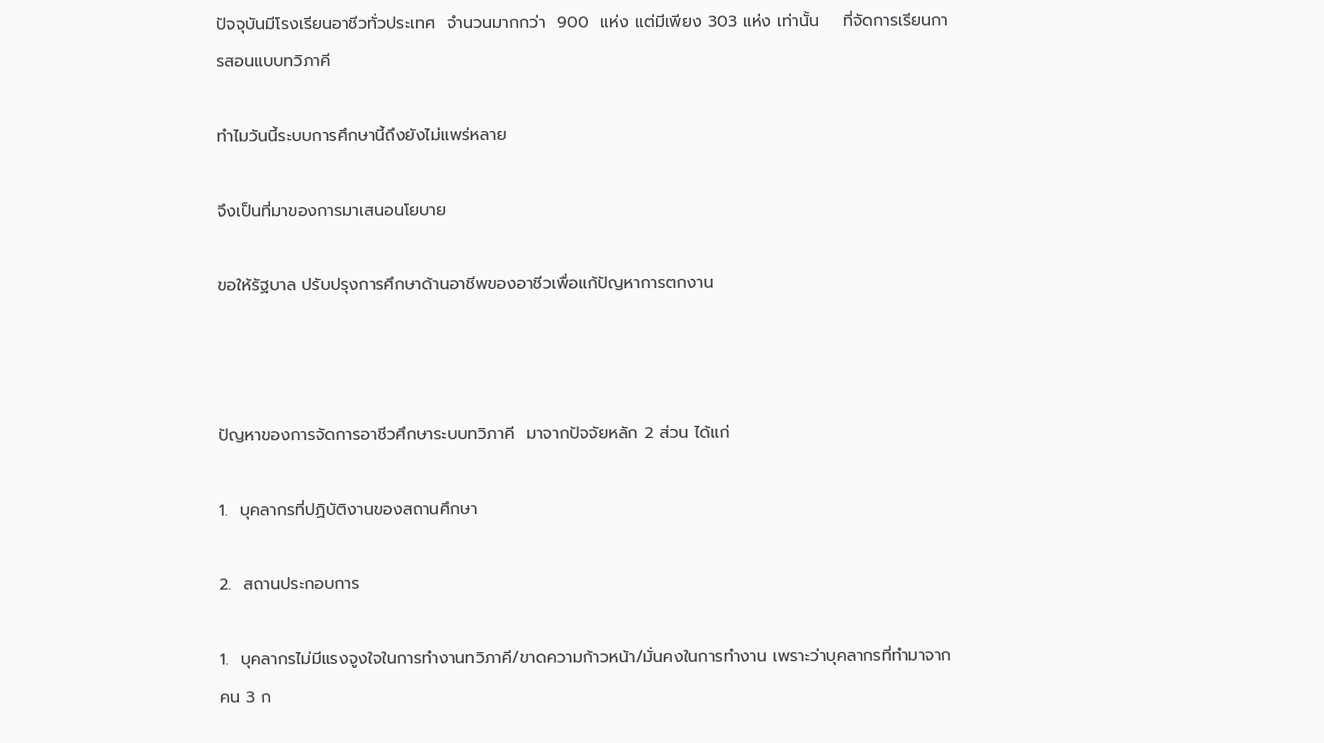ปัจจุบันมีโรงเรียนอาชีวทั่วประเทศ  จำนวนมากกว่า  900  แห่ง แต่มีเพียง 303 แห่ง เท่านั้น    ที่จัดการเรียนการสอนแบบทวิภาคี

ทำไมวันนี้ระบบการศึกษานี้ถึงยังไม่แพร่หลาย

จึงเป็นที่มาของการมาเสนอนโยบาย

ขอให้รัฐบาล ปรับปรุงการศึกษาด้านอาชีพของอาชีวเพื่อแก้ปัญหาการตกงาน



ปัญหาของการจัดการอาชีวศึกษาระบบทวิภาคี  มาจากปัจจัยหลัก 2 ส่วน ได้แก่

1.  บุคลากรที่ปฏิบัติงานของสถานศึกษา

2.  สถานประกอบการ

1.  บุคลากรไม่มีแรงจูงใจในการทำงานทวิภาคี/ขาดความก้าวหน้า/มั่นคงในการทำงาน เพราะว่าบุคลากรที่ทำมาจากคน 3 ก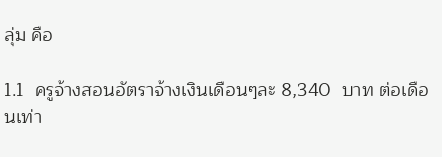ลุ่ม คือ

1.1  ครูจ้างสอนอัตราจ้างเงินเดือนๆละ 8,340  บาท ต่อเดือนเท่า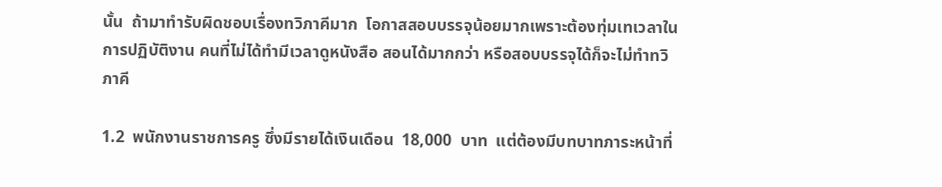นั้น  ถ้ามาทำรับผิดชอบเรื่องทวิภาคีมาก  โอกาสสอบบรรจุน้อยมากเพราะต้องทุ่มเทเวลาในการปฏิบัติงาน คนที่ไม่ได้ทำมีเวลาดูหนังสือ สอนได้มากกว่า หรือสอบบรรจุได้ก็จะไม่ทำทวิภาคี

1.2  พนักงานราชการครู ซึ่งมีรายได้เงินเดือน  18,000  บาท  แต่ต้องมีบทบาทภาระหน้าที่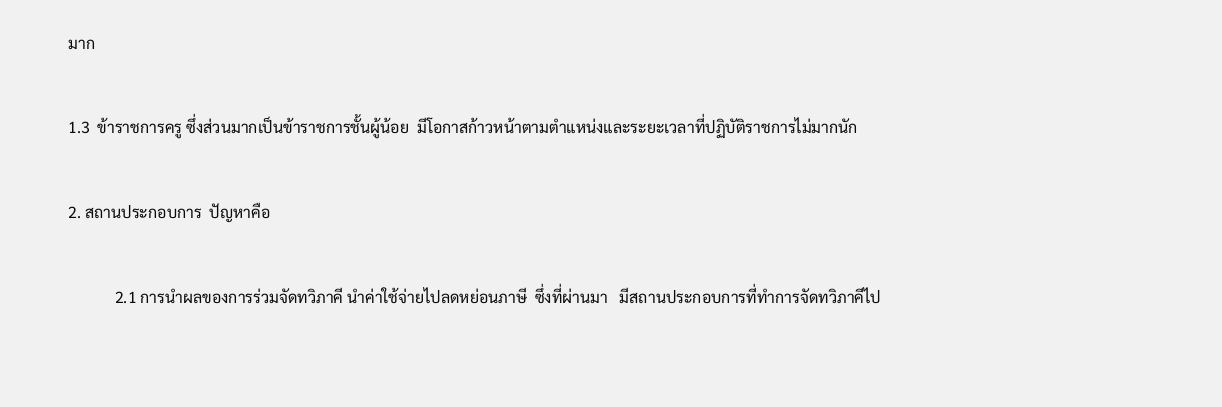มาก

1.3  ข้าราชการครู ซึ่งส่วนมากเป็นข้าราชการชั้นผู้น้อย  มีโอกาสก้าวหน้าตามตำแหน่งและระยะเวลาที่ปฏิบัติราชการไม่มากนัก

2. สถานประกอบการ  ปัญหาคือ

            2.1 การนำผลของการร่วมจัดทวิภาคี นำค่าใช้จ่ายไปลดหย่อนภาษี  ซึ่งที่ผ่านมา   มีสถานประกอบการที่ทำการจัดทวิภาคีไป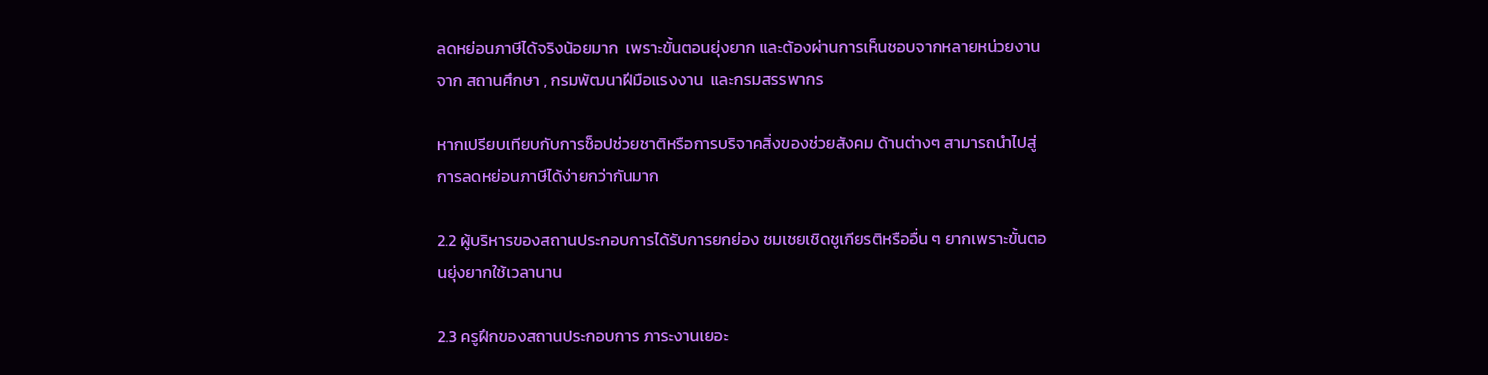ลดหย่อนภาษีได้จริงน้อยมาก  เพราะขั้นตอนยุ่งยาก และต้องผ่านการเห็นชอบจากหลายหน่วยงาน  จาก สถานศึกษา , กรมพัฒนาฝีมือแรงงาน  และกรมสรรพากร

หากเปรียบเทียบกับการช็อปช่วยชาติหรือการบริจาคสิ่งของช่วยสังคม ด้านต่างๆ สามารถนำไปสู่การลดหย่อนภาษีได้ง่ายกว่ากันมาก

2.2 ผู้บริหารของสถานประกอบการได้รับการยกย่อง ชมเชยเชิดชูเกียรติหรืออื่น ๆ ยากเพราะขั้นตอนยุ่งยากใช้เวลานาน

2.3 ครูฝึกของสถานประกอบการ ภาระงานเยอะ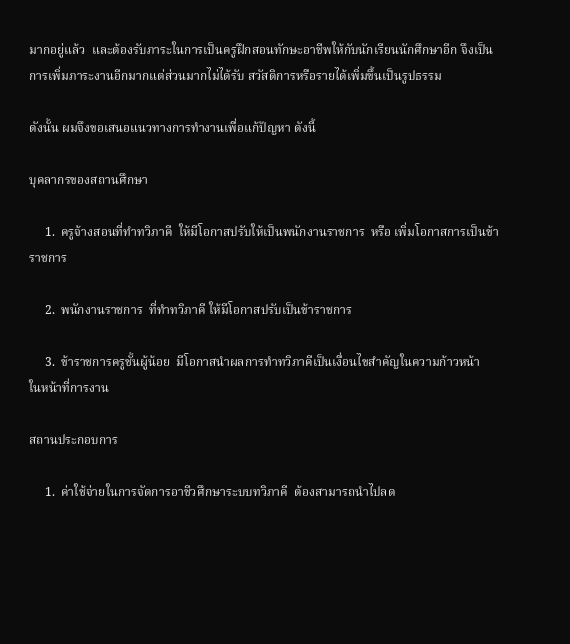มากอยู่แล้ว  และต้องรับภาระในการเป็นครูฝึกสอนทักษะอาชีพให้กับนักเรียนนักศึกษาอีก จึงเป็นการเพิ่มภาระงานอีกมากแต่ส่วนมากไม่ได้รับ สวัสดิการหรือรายได้เพิ่มขึ้นเป็นรูปธรรม

ดังนั้น ผมจึงขอเสนอแนวทางการทำงานเพื่อแก้ปัญหา ดังนี้

บุคลากรของสถานศึกษา

     1.  ครูจ้างสอนที่ทำทวิภาคี  ให้มีโอกาสปรับให้เป็นพนักงานราชการ  หรือ เพิ่มโอกาสการเป็นข้าราชการ

     2.  พนักงานราชการ  ที่ทำทวิภาคี ให้มีโอกาสปรับเป็นข้าราชการ

     3.  ข้าราชการครูชั้นผู้น้อย  มีโอกาสนำผลการทำทวิภาคีเป็นเงื่อนไขสำคัญในความก้าวหน้า     ในหน้าที่การงาน

สถานประกอบการ

     1.  ค่าใช้จ่ายในการจัดการอาชีวศึกษาระบบทวิภาคี  ต้องสามารถนำไปลด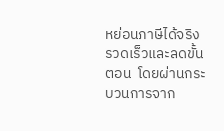หย่อนภาษีได้จริง  รวดเร็วและลดขั้นตอน  โดยผ่านกระบวนการจาก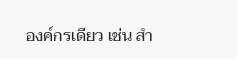องค์กรเดียว เช่น สำ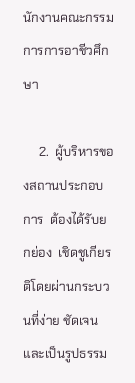นักงานคณะกรรมการการอาชีวศึกษา

     2.  ผู้บริหารของสถานประกอบการ  ต้องได้รับยกย่อง  เชิดชูเกียรติโดยผ่านกระบวนที่ง่าย ชัดเจนและเป็นรูปธรรม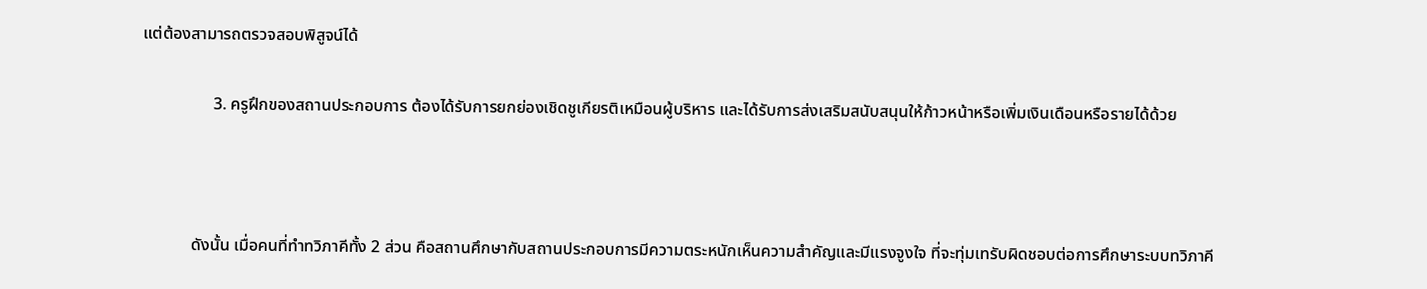แต่ต้องสามารถตรวจสอบพิสูจน์ได้

                 3. ครูฝึกของสถานประกอบการ ต้องได้รับการยกย่องเชิดชูเกียรติเหมือนผู้บริหาร และได้รับการส่งเสริมสนับสนุนให้ก้าวหน้าหรือเพิ่มเงินเดือนหรือรายได้ด้วย



            ดังนั้น เมื่อคนที่ทำทวิภาคีทั้ง 2 ส่วน คือสถานศึกษากับสถานประกอบการมีความตระหนักเห็นความสำคัญและมีแรงจูงใจ ที่จะทุ่มเทรับผิดชอบต่อการศึกษาระบบทวิภาคี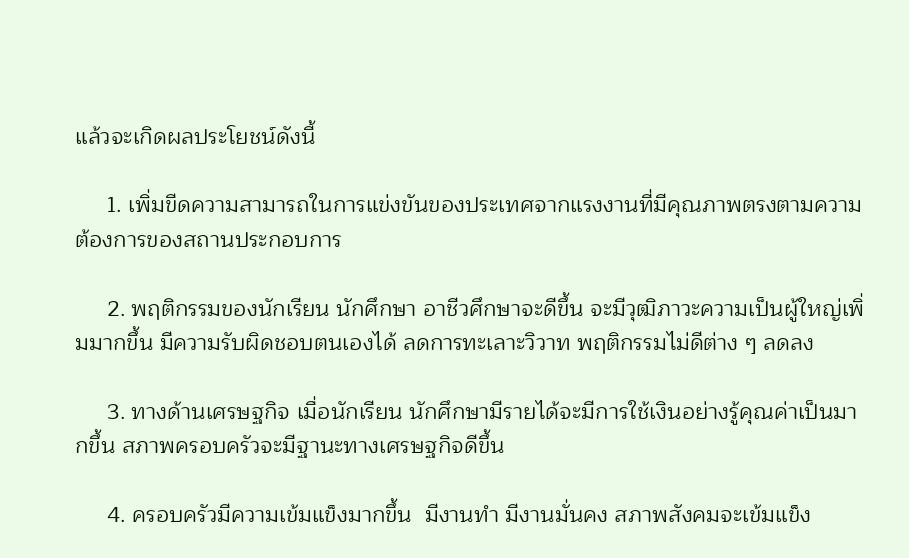แล้วจะเกิดผลประโยชน์ดังนี้

     1. เพิ่มขีดความสามารถในการแข่งขันของประเทศจากแรงงานที่มีคุณภาพตรงตามความต้องการของสถานประกอบการ

     2. พฤติกรรมของนักเรียน นักศึกษา อาชีวศึกษาจะดีขึ้น จะมีวุฒิภาวะความเป็นผู้ใหญ่เพิ่มมากขึ้น มีความรับผิดชอบตนเองได้ ลดการทะเลาะวิวาท พฤติกรรมไม่ดีต่าง ๆ ลดลง

     3. ทางด้านเศรษฐกิจ เมื่อนักเรียน นักศึกษามีรายได้จะมีการใช้เงินอย่างรู้คุณค่าเป็นมากขึ้น สภาพครอบครัวจะมีฐานะทางเศรษฐกิจดีขึ้น

     4. ครอบครัวมีความเข้มแข็งมากขึ้น  มีงานทำ มีงานมั่นคง สภาพสังคมจะเข้มแข็ง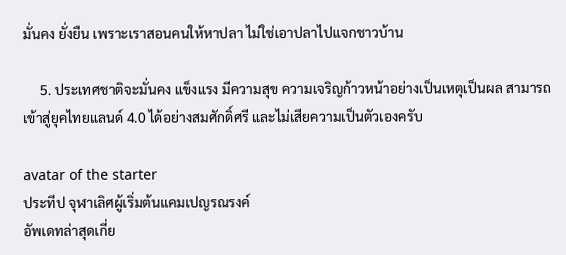มั่นคง ยั่งยืน เพราะเราสอนคนให้หาปลา ไม่ใช่เอาปลาไปแจกชาวบ้าน

     5. ประเทศชาติจะมั่นคง แข็งแรง มีความสุข ความเจริญก้าวหน้าอย่างเป็นเหตุเป็นผล สามารถเข้าสู่ยุคไทยแลนด์ 4.0 ได้อย่างสมศักดิ์ศรี และไม่เสียความเป็นตัวเองครับ

avatar of the starter
ประทีป จุฬาเลิศผู้เริ่มต้นแคมเปญรณรงค์
อัพเดทล่าสุดเกี่ย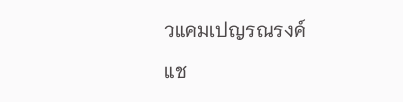วแคมเปญรณรงค์
แช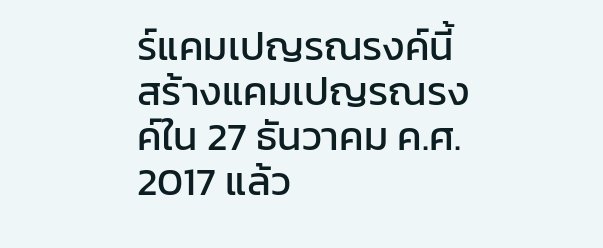ร์แคมเปญรณรงค์นี้
สร้างแคมเปญรณรงค์ใน 27 ธันวาคม ค.ศ. 2017 แล้ว